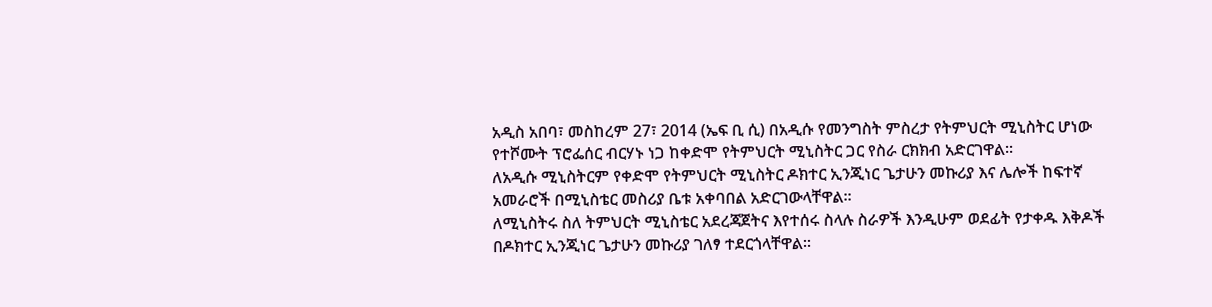አዲስ አበባ፣ መስከረም 27፣ 2014 (ኤፍ ቢ ሲ) በአዲሱ የመንግስት ምስረታ የትምህርት ሚኒስትር ሆነው የተሾሙት ፕሮፌሰር ብርሃኑ ነጋ ከቀድሞ የትምህርት ሚኒስትር ጋር የስራ ርክክብ አድርገዋል፡፡
ለአዲሱ ሚኒስትርም የቀድሞ የትምህርት ሚኒስትር ዶክተር ኢንጂነር ጌታሁን መኩሪያ እና ሌሎች ከፍተኛ አመራሮች በሚኒስቴር መስሪያ ቤቱ አቀባበል አድርገውላቸዋል፡፡
ለሚኒስትሩ ስለ ትምህርት ሚኒስቴር አደረጃጀትና እየተሰሩ ስላሉ ስራዎች እንዲሁም ወደፊት የታቀዱ እቅዶች በዶክተር ኢንጂነር ጌታሁን መኩሪያ ገለፃ ተደርጎላቸዋል፡፡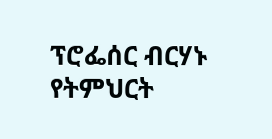ፕሮፌሰር ብርሃኑ የትምህርት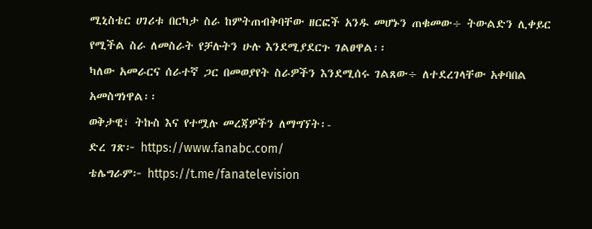ሚኒስቴር ሀገሪቱ በርካታ ስራ ከምትጠብቅባቸው ዘርፎች አንዱ መሆኑን ጠቁመው÷ ትውልድን ሊቀይር የሚችል ስራ ለመስራት የቻሉትን ሁሉ እንደሚያደርጉ ገልፀዋል፡፡
ካለው አመራርና ሰራተኛ ጋር በመወያየት ስራዎችን እንደሚሰሩ ገልጸው÷ ለተደረገላቸው አቀባበል አመስግነዋል፡፡
ወቅታዊ፣ ትኩስ እና የተሟሉ መረጃዎችን ለማግኘት፡-
ድረ ገጽ፦ https://www.fanabc.com/
ቴሌግራም፦ https://t.me/fanatelevision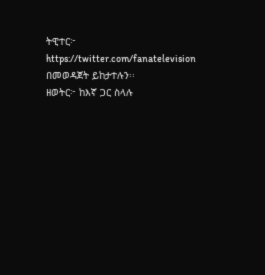ትዊተር፦ https://twitter.com/fanatelevision በመወዳጀት ይከታተሉን፡፡
ዘወትር፦ ከእኛ ጋር ስላሉ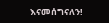እናመሰግናለን!